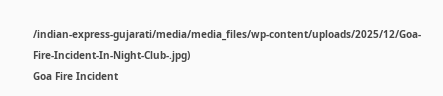/indian-express-gujarati/media/media_files/wp-content/uploads/2025/12/Goa-Fire-Incident-In-Night-Club-.jpg)
Goa Fire Incident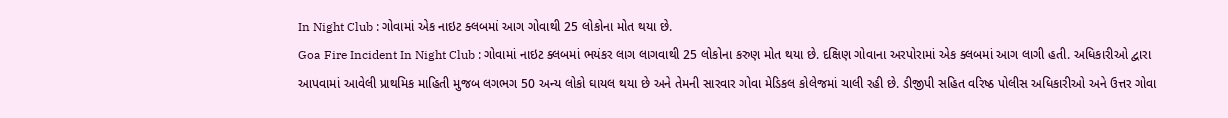In Night Club : ગોવામાં એક નાઇટ ક્લબમાં આગ ગોવાથી 25 લોકોના મોત થયા છે.
Goa Fire Incident In Night Club : ગોવામાં નાઇટ ક્લબમાં ભયંકર લાગ લાગવાથી 25 લોકોના કરુણ મોત થયા છે. દક્ષિણ ગોવાના અરપોરામાં એક ક્લબમાં આગ લાગી હતી. અધિકારીઓ દ્વારા આપવામાં આવેલી પ્રાથમિક માહિતી મુજબ લગભગ 50 અન્ય લોકો ઘાયલ થયા છે અને તેમની સારવાર ગોવા મેડિકલ કોલેજમાં ચાલી રહી છે. ડીજીપી સહિત વરિષ્ઠ પોલીસ અધિકારીઓ અને ઉત્તર ગોવા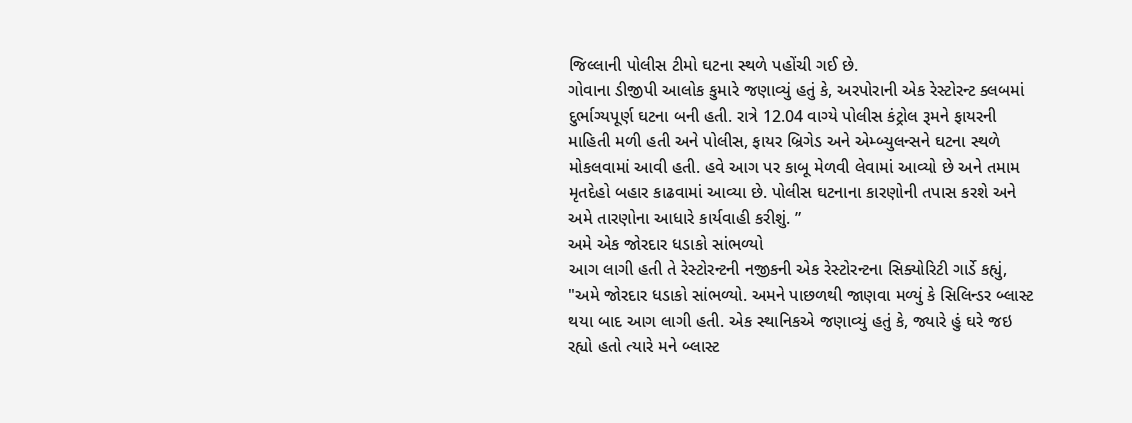જિલ્લાની પોલીસ ટીમો ઘટના સ્થળે પહોંચી ગઈ છે.
ગોવાના ડીજીપી આલોક કુમારે જણાવ્યું હતું કે, અરપોરાની એક રેસ્ટોરન્ટ ક્લબમાં દુર્ભાગ્યપૂર્ણ ઘટના બની હતી. રાત્રે 12.04 વાગ્યે પોલીસ કંટ્રોલ રૂમને ફાયરની માહિતી મળી હતી અને પોલીસ, ફાયર બ્રિગેડ અને એમ્બ્યુલન્સને ઘટના સ્થળે મોકલવામાં આવી હતી. હવે આગ પર કાબૂ મેળવી લેવામાં આવ્યો છે અને તમામ મૃતદેહો બહાર કાઢવામાં આવ્યા છે. પોલીસ ઘટનાના કારણોની તપાસ કરશે અને અમે તારણોના આધારે કાર્યવાહી કરીશું. ”
અમે એક જોરદાર ધડાકો સાંભળ્યો
આગ લાગી હતી તે રેસ્ટોરન્ટની નજીકની એક રેસ્ટોરન્ટના સિક્યોરિટી ગાર્ડે કહ્યું, "અમે જોરદાર ધડાકો સાંભળ્યો. અમને પાછળથી જાણવા મળ્યું કે સિલિન્ડર બ્લાસ્ટ થયા બાદ આગ લાગી હતી. એક સ્થાનિકએ જણાવ્યું હતું કે, જ્યારે હું ઘરે જઇ રહ્યો હતો ત્યારે મને બ્લાસ્ટ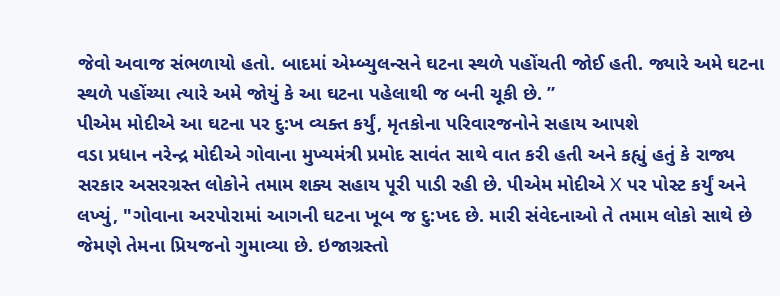જેવો અવાજ સંભળાયો હતો. બાદમાં એમ્બ્યુલન્સને ઘટના સ્થળે પહોંચતી જોઈ હતી. જ્યારે અમે ઘટના સ્થળે પહોંચ્યા ત્યારે અમે જોયું કે આ ઘટના પહેલાથી જ બની ચૂકી છે. ”
પીએમ મોદીએ આ ઘટના પર દુ:ખ વ્યક્ત કર્યું, મૃતકોના પરિવારજનોને સહાય આપશે
વડા પ્રધાન નરેન્દ્ર મોદીએ ગોવાના મુખ્યમંત્રી પ્રમોદ સાવંત સાથે વાત કરી હતી અને કહ્યું હતું કે રાજ્ય સરકાર અસરગ્રસ્ત લોકોને તમામ શક્ય સહાય પૂરી પાડી રહી છે. પીએમ મોદીએ X પર પોસ્ટ કર્યું અને લખ્યું, "ગોવાના અરપોરામાં આગની ઘટના ખૂબ જ દુ:ખદ છે. મારી સંવેદનાઓ તે તમામ લોકો સાથે છે જેમણે તેમના પ્રિયજનો ગુમાવ્યા છે. ઇજાગ્રસ્તો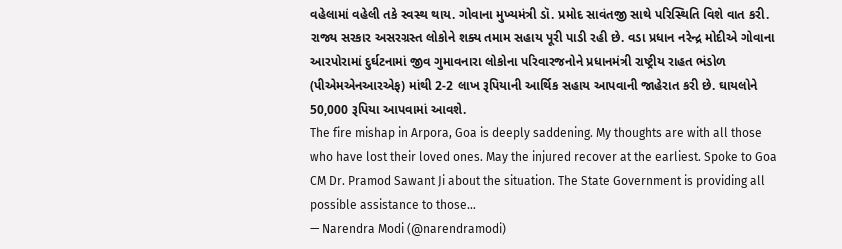વહેલામાં વહેલી તકે સ્વસ્થ થાય. ગોવાના મુખ્યમંત્રી ડૉ. પ્રમોદ સાવંતજી સાથે પરિસ્થિતિ વિશે વાત કરી. રાજ્ય સરકાર અસરગ્રસ્ત લોકોને શક્ય તમામ સહાય પૂરી પાડી રહી છે. વડા પ્રધાન નરેન્દ્ર મોદીએ ગોવાના આરપોરામાં દુર્ઘટનામાં જીવ ગુમાવનારા લોકોના પરિવારજનોને પ્રધાનમંત્રી રાષ્ટ્રીય રાહત ભંડોળ (પીએમએનઆરએફ) માંથી 2-2 લાખ રૂપિયાની આર્થિક સહાય આપવાની જાહેરાત કરી છે. ઘાયલોને 50,000 રૂપિયા આપવામાં આવશે.
The fire mishap in Arpora, Goa is deeply saddening. My thoughts are with all those who have lost their loved ones. May the injured recover at the earliest. Spoke to Goa CM Dr. Pramod Sawant Ji about the situation. The State Government is providing all possible assistance to those…
— Narendra Modi (@narendramodi)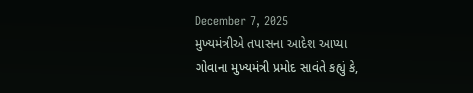December 7, 2025
મુખ્યમંત્રીએ તપાસના આદેશ આપ્યા
ગોવાના મુખ્યમંત્રી પ્રમોદ સાવંતે કહ્યું કે,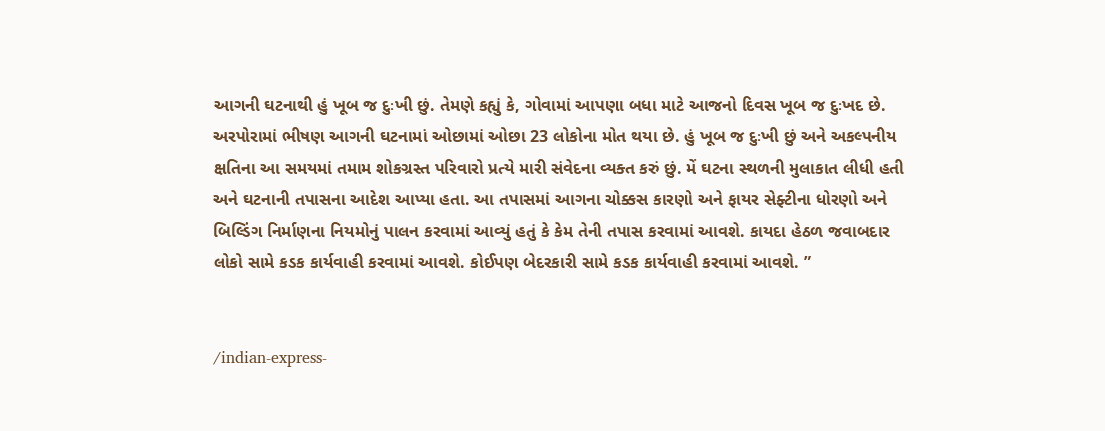આગની ઘટનાથી હું ખૂબ જ દુઃખી છું. તેમણે કહ્યું કે, ગોવામાં આપણા બધા માટે આજનો દિવસ ખૂબ જ દુઃખદ છે. અરપોરામાં ભીષણ આગની ઘટનામાં ઓછામાં ઓછા 23 લોકોના મોત થયા છે. હું ખૂબ જ દુઃખી છું અને અકલ્પનીય ક્ષતિના આ સમયમાં તમામ શોકગ્રસ્ત પરિવારો પ્રત્યે મારી સંવેદના વ્યક્ત કરું છું. મેં ઘટના સ્થળની મુલાકાત લીધી હતી અને ઘટનાની તપાસના આદેશ આપ્યા હતા. આ તપાસમાં આગના ચોક્કસ કારણો અને ફાયર સેફ્ટીના ધોરણો અને બિલ્ડિંગ નિર્માણના નિયમોનું પાલન કરવામાં આવ્યું હતું કે કેમ તેની તપાસ કરવામાં આવશે. કાયદા હેઠળ જવાબદાર લોકો સામે કડક કાર્યવાહી કરવામાં આવશે. કોઈપણ બેદરકારી સામે કડક કાર્યવાહી કરવામાં આવશે. ”


/indian-express-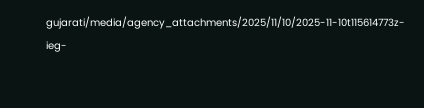gujarati/media/agency_attachments/2025/11/10/2025-11-10t115614773z-ieg-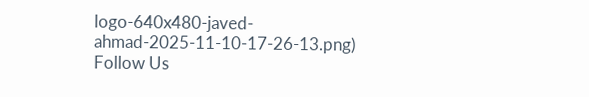logo-640x480-javed-ahmad-2025-11-10-17-26-13.png)
Follow Us